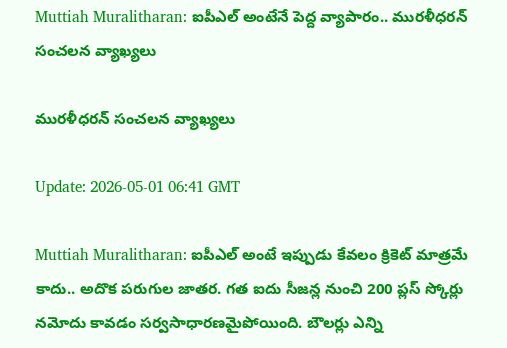Muttiah Muralitharan: ఐపీఎల్ అంటేనే పెద్ద వ్యాపారం.. మురళీధరన్ సంచలన వ్యాఖ్యలు

మురళీధరన్ సంచలన వ్యాఖ్యలు

Update: 2026-05-01 06:41 GMT

Muttiah Muralitharan: ఐపీఎల్ అంటే ఇప్పుడు కేవలం క్రికెట్ మాత్రమే కాదు.. అదొక పరుగుల జాతర. గత ఐదు సీజన్ల నుంచి 200 ప్లస్ స్కోర్లు నమోదు కావడం సర్వసాధారణమైపోయింది. బౌలర్లు ఎన్ని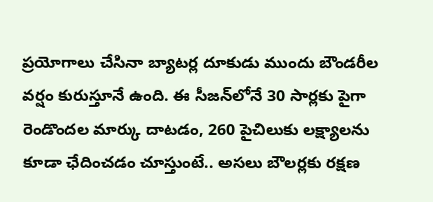ప్రయోగాలు చేసినా బ్యాటర్ల దూకుడు ముందు బౌండరీల వర్షం కురుస్తూనే ఉంది. ఈ సీజన్‌లోనే 30 సార్లకు పైగా రెండొందల మార్కు దాటడం, 260 పైచిలుకు లక్ష్యాలను కూడా ఛేదించడం చూస్తుంటే.. అసలు బౌలర్లకు రక్షణ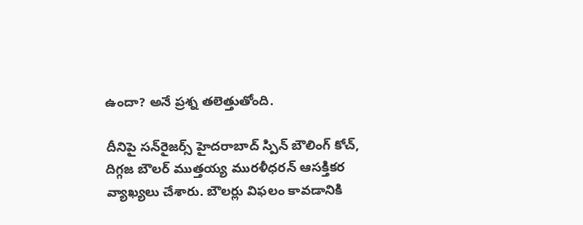ఉందా? అనే ప్రశ్న తలెత్తుతోంది.

దీనిపై సన్‌రైజర్స్ హైదరాబాద్ స్పిన్ బౌలింగ్ కోచ్, దిగ్గజ బౌలర్ ముత్తయ్య మురళీధరన్ ఆసక్తికర వ్యాఖ్యలు చేశారు. బౌలర్లు విఫలం కావడానికి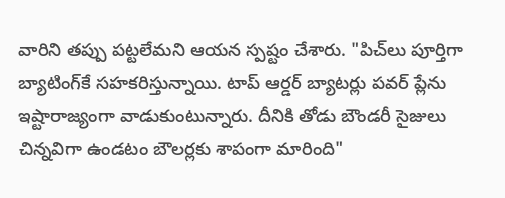వారిని తప్పు పట్టలేమని ఆయన స్పష్టం చేశారు. "పిచ్‌లు పూర్తిగా బ్యాటింగ్‌కే సహకరిస్తున్నాయి. టాప్ ఆర్డర్ బ్యాటర్లు పవర్ ప్లేను ఇష్టారాజ్యంగా వాడుకుంటున్నారు. దీనికి తోడు బౌండరీ సైజులు చిన్నవిగా ఉండటం బౌలర్లకు శాపంగా మారింది"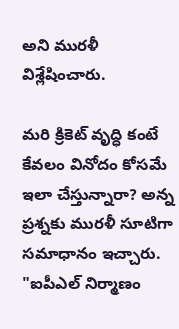అని మురళీ విశ్లేషించారు.

మరి క్రికెట్ వృద్ధి కంటే కేవలం వినోదం కోసమే ఇలా చేస్తున్నారా? అన్న ప్రశ్నకు మురళీ సూటిగా సమాధానం ఇచ్చారు. "ఐపీఎల్ నిర్మాణం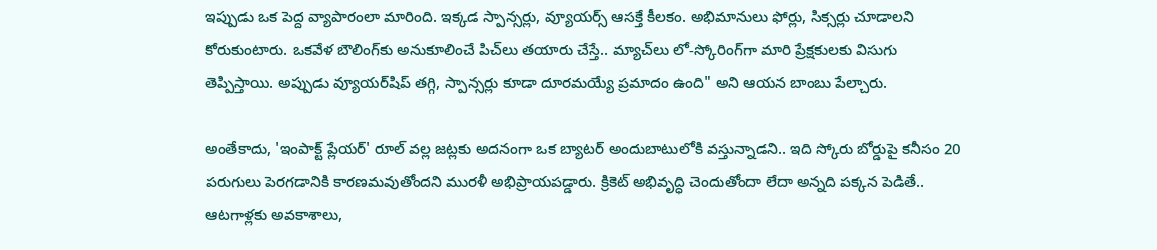ఇప్పుడు ఒక పెద్ద వ్యాపారంలా మారింది. ఇక్కడ స్పాన్సర్లు, వ్యూయర్స్ ఆసక్తే కీలకం. అభిమానులు ఫోర్లు, సిక్సర్లు చూడాలని కోరుకుంటారు. ఒకవేళ బౌలింగ్‌కు అనుకూలించే పిచ్‌లు తయారు చేస్తే.. మ్యాచ్‌లు లో-స్కోరింగ్‌గా మారి ప్రేక్షకులకు విసుగు తెప్పిస్తాయి. అప్పుడు వ్యూయర్‌షిప్ తగ్గి, స్పాన్సర్లు కూడా దూరమయ్యే ప్రమాదం ఉంది" అని ఆయన బాంబు పేల్చారు.

అంతేకాదు, 'ఇంపాక్ట్ ప్లేయర్' రూల్ వల్ల జట్లకు అదనంగా ఒక బ్యాటర్ అందుబాటులోకి వస్తున్నాడని.. ఇది స్కోరు బోర్డుపై కనీసం 20 పరుగులు పెరగడానికి కారణమవుతోందని మురళీ అభిప్రాయపడ్డారు. క్రికెట్ అభివృద్ధి చెందుతోందా లేదా అన్నది పక్కన పెడితే.. ఆటగాళ్లకు అవకాశాలు,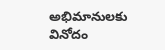అభిమానులకు వినోదం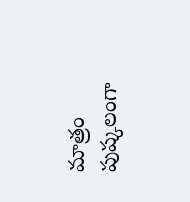మాత్రం పుష్కలంగా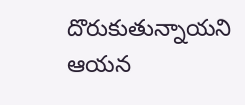దొరుకుతున్నాయని ఆయన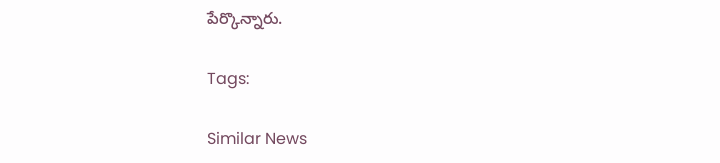పేర్కొన్నారు.

Tags:

Similar News